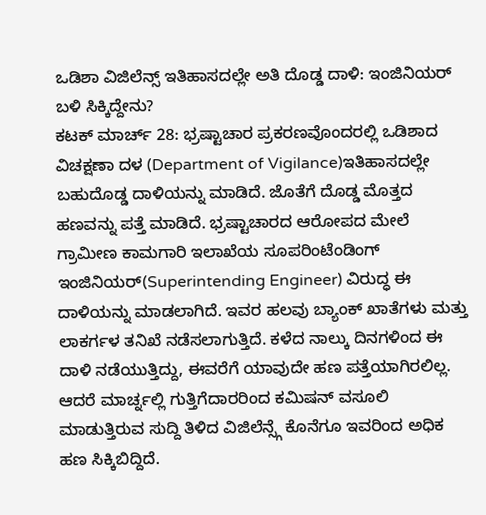ಒಡಿಶಾ ವಿಜಿಲೆನ್ಸ್ ಇತಿಹಾಸದಲ್ಲೇ ಅತಿ ದೊಡ್ಡ ದಾಳಿ: ಇಂಜಿನಿಯರ್ ಬಳಿ ಸಿಕ್ಕಿದ್ದೇನು?
ಕಟಕ್ ಮಾರ್ಚ್ 28: ಭ್ರಷ್ಟಾಚಾರ ಪ್ರಕರಣವೊಂದರಲ್ಲಿ ಒಡಿಶಾದ ವಿಚಕ್ಷಣಾ ದಳ (Department of Vigilance)ಇತಿಹಾಸದಲ್ಲೇ ಬಹುದೊಡ್ಡ ದಾಳಿಯನ್ನು ಮಾಡಿದೆ. ಜೊತೆಗೆ ದೊಡ್ಡ ಮೊತ್ತದ ಹಣವನ್ನು ಪತ್ತೆ ಮಾಡಿದೆ. ಭ್ರಷ್ಟಾಚಾರದ ಆರೋಪದ ಮೇಲೆ ಗ್ರಾಮೀಣ ಕಾಮಗಾರಿ ಇಲಾಖೆಯ ಸೂಪರಿಂಟೆಂಡಿಂಗ್ ಇಂಜಿನಿಯರ್(Superintending Engineer) ವಿರುದ್ಧ ಈ ದಾಳಿಯನ್ನು ಮಾಡಲಾಗಿದೆ. ಇವರ ಹಲವು ಬ್ಯಾಂಕ್ ಖಾತೆಗಳು ಮತ್ತು ಲಾಕರ್ಗಳ ತನಿಖೆ ನಡೆಸಲಾಗುತ್ತಿದೆ. ಕಳೆದ ನಾಲ್ಕು ದಿನಗಳಿಂದ ಈ ದಾಳಿ ನಡೆಯುತ್ತಿದ್ದು, ಈವರೆಗೆ ಯಾವುದೇ ಹಣ ಪತ್ತೆಯಾಗಿರಲಿಲ್ಲ. ಆದರೆ ಮಾರ್ಚ್ನಲ್ಲಿ ಗುತ್ತಿಗೆದಾರರಿಂದ ಕಮಿಷನ್ ವಸೂಲಿ ಮಾಡುತ್ತಿರುವ ಸುದ್ದಿ ತಿಳಿದ ವಿಜಿಲೆನ್ಸ್ಗೆ ಕೊನೆಗೂ ಇವರಿಂದ ಅಧಿಕ ಹಣ ಸಿಕ್ಕಿಬಿದ್ದಿದೆ.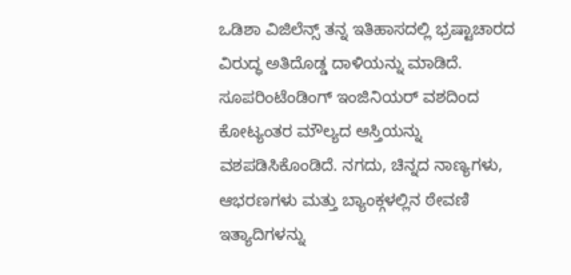ಒಡಿಶಾ ವಿಜಿಲೆನ್ಸ್ ತನ್ನ ಇತಿಹಾಸದಲ್ಲಿ ಭ್ರಷ್ಟಾಚಾರದ ವಿರುದ್ಧ ಅತಿದೊಡ್ಡ ದಾಳಿಯನ್ನು ಮಾಡಿದೆ. ಸೂಪರಿಂಟೆಂಡಿಂಗ್ ಇಂಜಿನಿಯರ್ ವಶದಿಂದ ಕೋಟ್ಯಂತರ ಮೌಲ್ಯದ ಆಸ್ತಿಯನ್ನು ವಶಪಡಿಸಿಕೊಂಡಿದೆ. ನಗದು, ಚಿನ್ನದ ನಾಣ್ಯಗಳು, ಆಭರಣಗಳು ಮತ್ತು ಬ್ಯಾಂಕ್ಗಳಲ್ಲಿನ ಠೇವಣಿ ಇತ್ಯಾದಿಗಳನ್ನು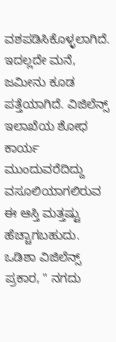ವಶಪಡಿಸಿಕೊಳ್ಳಲಾಗಿದೆ. ಇದಲ್ಲದೇ ಮನೆ, ಜಮೀನು ಕೂಡ ಪತ್ತೆಯಾಗಿದೆ. ವಿಜಿಲೆನ್ಸ್ ಇಲಾಖೆಯ ಶೋಧ ಕಾರ್ಯ ಮುಂದುವರೆದಿದ್ದು ವಸೂಲಿಯಾಗಲಿರುವ ಈ ಆಸ್ತಿ ಮತ್ತಷ್ಟು ಹೆಚ್ಚಾಗಬಹುದು.
ಒಡಿಶಾ ವಿಜಿಲೆನ್ಸ್ ಪ್ರಕಾರ, " ನಗದು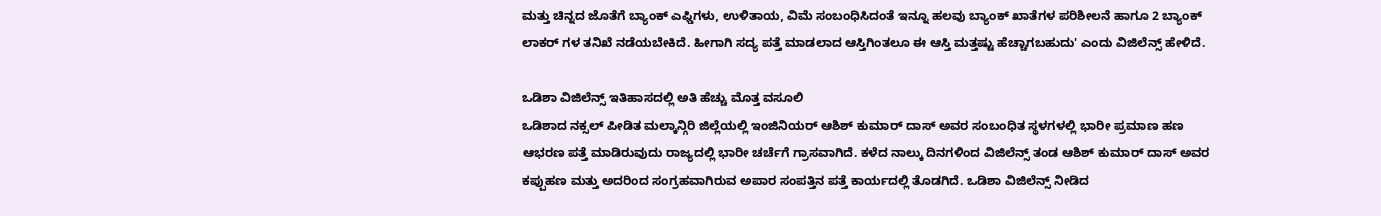ಮತ್ತು ಚಿನ್ನದ ಜೊತೆಗೆ ಬ್ಯಾಂಕ್ ಎಫ್ಡಿಗಳು, ಉಳಿತಾಯ, ವಿಮೆ ಸಂಬಂಧಿಸಿದಂತೆ ಇನ್ನೂ ಹಲವು ಬ್ಯಾಂಕ್ ಖಾತೆಗಳ ಪರಿಶೀಲನೆ ಹಾಗೂ 2 ಬ್ಯಾಂಕ್ ಲಾಕರ್ ಗಳ ತನಿಖೆ ನಡೆಯಬೇಕಿದೆ. ಹೀಗಾಗಿ ಸದ್ಯ ಪತ್ತೆ ಮಾಡಲಾದ ಆಸ್ತಿಗಿಂತಲೂ ಈ ಆಸ್ತಿ ಮತ್ತಷ್ಟು ಹೆಚ್ಚಾಗಬಹುದು' ಎಂದು ವಿಜಿಲೆನ್ಸ್ ಹೇಳಿದೆ.

ಒಡಿಶಾ ವಿಜಿಲೆನ್ಸ್ ಇತಿಹಾಸದಲ್ಲಿ ಅತಿ ಹೆಚ್ಚು ಮೊತ್ತ ವಸೂಲಿ
ಒಡಿಶಾದ ನಕ್ಸಲ್ ಪೀಡಿತ ಮಲ್ಕಾನ್ಗಿರಿ ಜಿಲ್ಲೆಯಲ್ಲಿ ಇಂಜಿನಿಯರ್ ಆಶಿಶ್ ಕುಮಾರ್ ದಾಸ್ ಅವರ ಸಂಬಂಧಿತ ಸ್ಥಳಗಳಲ್ಲಿ ಭಾರೀ ಪ್ರಮಾಣ ಹಣ ಆಭರಣ ಪತ್ತೆ ಮಾಡಿರುವುದು ರಾಜ್ಯದಲ್ಲಿ ಭಾರೀ ಚರ್ಚೆಗೆ ಗ್ರಾಸವಾಗಿದೆ. ಕಳೆದ ನಾಲ್ಕು ದಿನಗಳಿಂದ ವಿಜಿಲೆನ್ಸ್ ತಂಡ ಆಶಿಶ್ ಕುಮಾರ್ ದಾಸ್ ಅವರ ಕಪ್ಪುಹಣ ಮತ್ತು ಅದರಿಂದ ಸಂಗ್ರಹವಾಗಿರುವ ಅಪಾರ ಸಂಪತ್ತಿನ ಪತ್ತೆ ಕಾರ್ಯದಲ್ಲಿ ತೊಡಗಿದೆ. ಒಡಿಶಾ ವಿಜಿಲೆನ್ಸ್ ನೀಡಿದ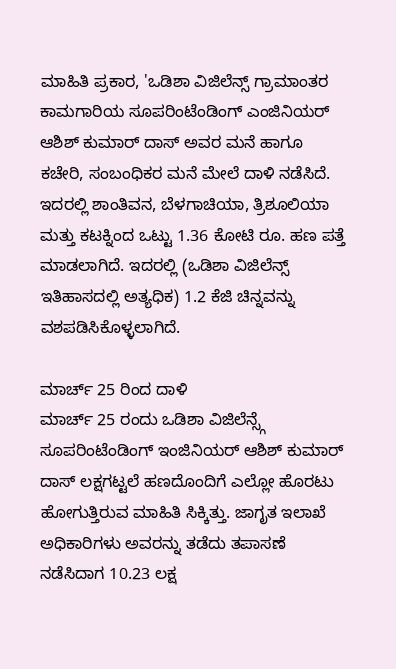ಮಾಹಿತಿ ಪ್ರಕಾರ, 'ಒಡಿಶಾ ವಿಜಿಲೆನ್ಸ್ ಗ್ರಾಮಾಂತರ ಕಾಮಗಾರಿಯ ಸೂಪರಿಂಟೆಂಡಿಂಗ್ ಎಂಜಿನಿಯರ್ ಆಶಿಶ್ ಕುಮಾರ್ ದಾಸ್ ಅವರ ಮನೆ ಹಾಗೂ ಕಚೇರಿ, ಸಂಬಂಧಿಕರ ಮನೆ ಮೇಲೆ ದಾಳಿ ನಡೆಸಿದೆ. ಇದರಲ್ಲಿ ಶಾಂತಿವನ, ಬೆಳಗಾಚಿಯಾ, ತ್ರಿಶೂಲಿಯಾ ಮತ್ತು ಕಟಕ್ನಿಂದ ಒಟ್ಟು 1.36 ಕೋಟಿ ರೂ. ಹಣ ಪತ್ತೆ ಮಾಡಲಾಗಿದೆ. ಇದರಲ್ಲಿ (ಒಡಿಶಾ ವಿಜಿಲೆನ್ಸ್ ಇತಿಹಾಸದಲ್ಲಿ ಅತ್ಯಧಿಕ) 1.2 ಕೆಜಿ ಚಿನ್ನವನ್ನು ವಶಪಡಿಸಿಕೊಳ್ಳಲಾಗಿದೆ.

ಮಾರ್ಚ್ 25 ರಿಂದ ದಾಳಿ
ಮಾರ್ಚ್ 25 ರಂದು ಒಡಿಶಾ ವಿಜಿಲೆನ್ಸ್ಗೆ ಸೂಪರಿಂಟೆಂಡಿಂಗ್ ಇಂಜಿನಿಯರ್ ಆಶಿಶ್ ಕುಮಾರ್ ದಾಸ್ ಲಕ್ಷಗಟ್ಟಲೆ ಹಣದೊಂದಿಗೆ ಎಲ್ಲೋ ಹೊರಟು ಹೋಗುತ್ತಿರುವ ಮಾಹಿತಿ ಸಿಕ್ಕಿತ್ತು. ಜಾಗೃತ ಇಲಾಖೆ ಅಧಿಕಾರಿಗಳು ಅವರನ್ನು ತಡೆದು ತಪಾಸಣೆ ನಡೆಸಿದಾಗ 10.23 ಲಕ್ಷ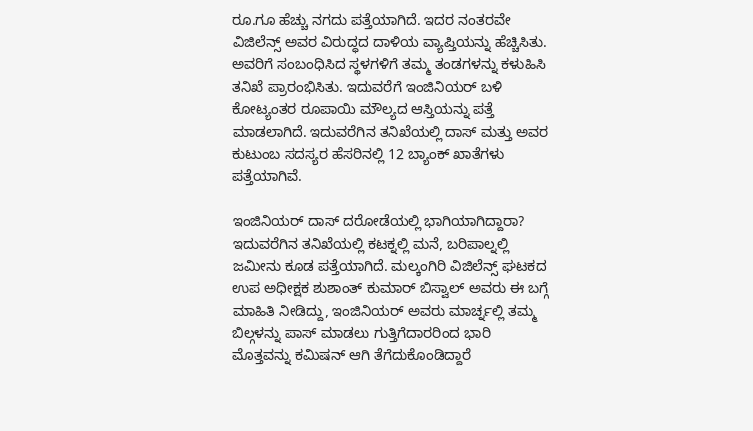ರೂ.ಗೂ ಹೆಚ್ಚು ನಗದು ಪತ್ತೆಯಾಗಿದೆ. ಇದರ ನಂತರವೇ ವಿಜಿಲೆನ್ಸ್ ಅವರ ವಿರುದ್ಧದ ದಾಳಿಯ ವ್ಯಾಪ್ತಿಯನ್ನು ಹೆಚ್ಚಿಸಿತು. ಅವರಿಗೆ ಸಂಬಂಧಿಸಿದ ಸ್ಥಳಗಳಿಗೆ ತಮ್ಮ ತಂಡಗಳನ್ನು ಕಳುಹಿಸಿ ತನಿಖೆ ಪ್ರಾರಂಭಿಸಿತು. ಇದುವರೆಗೆ ಇಂಜಿನಿಯರ್ ಬಳಿ ಕೋಟ್ಯಂತರ ರೂಪಾಯಿ ಮೌಲ್ಯದ ಆಸ್ತಿಯನ್ನು ಪತ್ತೆ ಮಾಡಲಾಗಿದೆ. ಇದುವರೆಗಿನ ತನಿಖೆಯಲ್ಲಿ ದಾಸ್ ಮತ್ತು ಅವರ ಕುಟುಂಬ ಸದಸ್ಯರ ಹೆಸರಿನಲ್ಲಿ 12 ಬ್ಯಾಂಕ್ ಖಾತೆಗಳು ಪತ್ತೆಯಾಗಿವೆ.

ಇಂಜಿನಿಯರ್ ದಾಸ್ ದರೋಡೆಯಲ್ಲಿ ಭಾಗಿಯಾಗಿದ್ದಾರಾ?
ಇದುವರೆಗಿನ ತನಿಖೆಯಲ್ಲಿ ಕಟಕ್ನಲ್ಲಿ ಮನೆ, ಬರಿಪಾಲ್ನಲ್ಲಿ ಜಮೀನು ಕೂಡ ಪತ್ತೆಯಾಗಿದೆ. ಮಲ್ಕಂಗಿರಿ ವಿಜಿಲೆನ್ಸ್ ಘಟಕದ ಉಪ ಅಧೀಕ್ಷಕ ಶುಶಾಂತ್ ಕುಮಾರ್ ಬಿಸ್ವಾಲ್ ಅವರು ಈ ಬಗ್ಗೆ ಮಾಹಿತಿ ನೀಡಿದ್ದು, ಇಂಜಿನಿಯರ್ ಅವರು ಮಾರ್ಚ್ನಲ್ಲಿ ತಮ್ಮ ಬಿಲ್ಗಳನ್ನು ಪಾಸ್ ಮಾಡಲು ಗುತ್ತಿಗೆದಾರರಿಂದ ಭಾರಿ ಮೊತ್ತವನ್ನು ಕಮಿಷನ್ ಆಗಿ ತೆಗೆದುಕೊಂಡಿದ್ದಾರೆ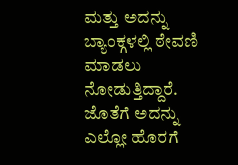ಮತ್ತು ಅದನ್ನು ಬ್ಯಾಂಕ್ಗಳಲ್ಲಿ ಠೇವಣಿ ಮಾಡಲು ನೋಡುತ್ತಿದ್ದಾರೆ. ಜೊತೆಗೆ ಅದನ್ನು ಎಲ್ಲೋ ಹೊರಗೆ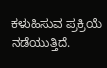ಕಳುಹಿಸುವ ಪ್ರಕ್ರಿಯೆ ನಡೆಯುತ್ತಿದೆ.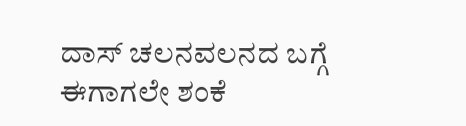ದಾಸ್ ಚಲನವಲನದ ಬಗ್ಗೆ ಈಗಾಗಲೇ ಶಂಕೆ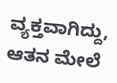ವ್ಯಕ್ತವಾಗಿದ್ದು, ಆತನ ಮೇಲೆ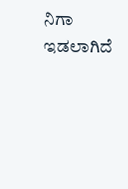ನಿಗಾ ಇಡಲಾಗಿದೆ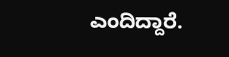ಎಂದಿದ್ದಾರೆ.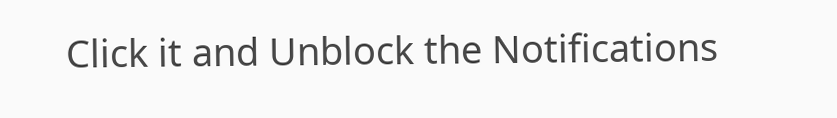Click it and Unblock the Notifications